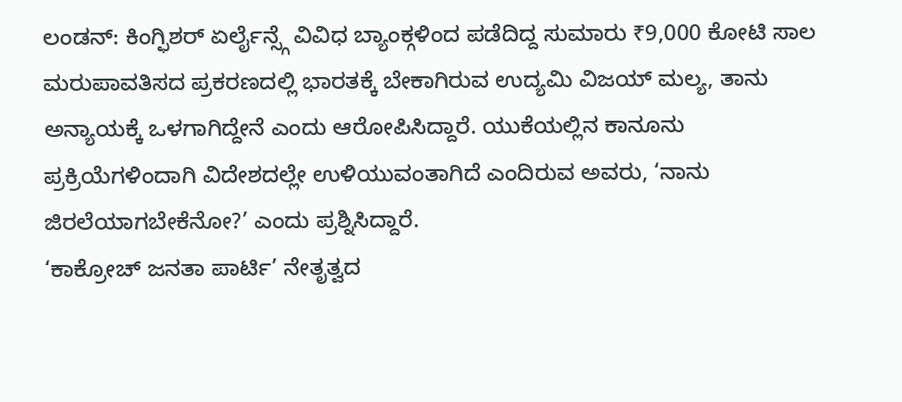ಲಂಡನ್: ಕಿಂಗ್ಫಿಶರ್ ಏರ್ಲೈನ್ಸ್ಗೆ ವಿವಿಧ ಬ್ಯಾಂಕ್ಗಳಿಂದ ಪಡೆದಿದ್ದ ಸುಮಾರು ₹9,000 ಕೋಟಿ ಸಾಲ ಮರುಪಾವತಿಸದ ಪ್ರಕರಣದಲ್ಲಿ ಭಾರತಕ್ಕೆ ಬೇಕಾಗಿರುವ ಉದ್ಯಮಿ ವಿಜಯ್ ಮಲ್ಯ, ತಾನು ಅನ್ಯಾಯಕ್ಕೆ ಒಳಗಾಗಿದ್ದೇನೆ ಎಂದು ಆರೋಪಿಸಿದ್ದಾರೆ. ಯುಕೆಯಲ್ಲಿನ ಕಾನೂನು ಪ್ರಕ್ರಿಯೆಗಳಿಂದಾಗಿ ವಿದೇಶದಲ್ಲೇ ಉಳಿಯುವಂತಾಗಿದೆ ಎಂದಿರುವ ಅವರು, ‘ನಾನು ಜಿರಲೆಯಾಗಬೇಕೆನೋ?’ ಎಂದು ಪ್ರಶ್ನಿಸಿದ್ದಾರೆ.
‘ಕಾಕ್ರೋಚ್ ಜನತಾ ಪಾರ್ಟಿ’ ನೇತೃತ್ವದ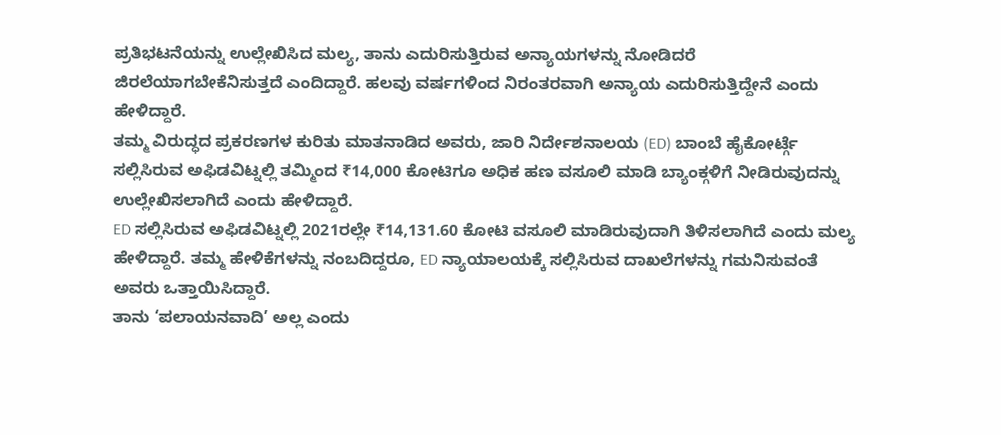ಪ್ರತಿಭಟನೆಯನ್ನು ಉಲ್ಲೇಖಿಸಿದ ಮಲ್ಯ, ತಾನು ಎದುರಿಸುತ್ತಿರುವ ಅನ್ಯಾಯಗಳನ್ನು ನೋಡಿದರೆ ಜಿರಲೆಯಾಗಬೇಕೆನಿಸುತ್ತದೆ ಎಂದಿದ್ದಾರೆ. ಹಲವು ವರ್ಷಗಳಿಂದ ನಿರಂತರವಾಗಿ ಅನ್ಯಾಯ ಎದುರಿಸುತ್ತಿದ್ದೇನೆ ಎಂದು ಹೇಳಿದ್ದಾರೆ.
ತಮ್ಮ ವಿರುದ್ಧದ ಪ್ರಕರಣಗಳ ಕುರಿತು ಮಾತನಾಡಿದ ಅವರು, ಜಾರಿ ನಿರ್ದೇಶನಾಲಯ (ED) ಬಾಂಬೆ ಹೈಕೋರ್ಟ್ಗೆ ಸಲ್ಲಿಸಿರುವ ಅಫಿಡವಿಟ್ನಲ್ಲಿ ತಮ್ಮಿಂದ ₹14,000 ಕೋಟಿಗೂ ಅಧಿಕ ಹಣ ವಸೂಲಿ ಮಾಡಿ ಬ್ಯಾಂಕ್ಗಳಿಗೆ ನೀಡಿರುವುದನ್ನು ಉಲ್ಲೇಖಿಸಲಾಗಿದೆ ಎಂದು ಹೇಳಿದ್ದಾರೆ.
ED ಸಲ್ಲಿಸಿರುವ ಅಫಿಡವಿಟ್ನಲ್ಲಿ 2021ರಲ್ಲೇ ₹14,131.60 ಕೋಟಿ ವಸೂಲಿ ಮಾಡಿರುವುದಾಗಿ ತಿಳಿಸಲಾಗಿದೆ ಎಂದು ಮಲ್ಯ ಹೇಳಿದ್ದಾರೆ. ತಮ್ಮ ಹೇಳಿಕೆಗಳನ್ನು ನಂಬದಿದ್ದರೂ, ED ನ್ಯಾಯಾಲಯಕ್ಕೆ ಸಲ್ಲಿಸಿರುವ ದಾಖಲೆಗಳನ್ನು ಗಮನಿಸುವಂತೆ ಅವರು ಒತ್ತಾಯಿಸಿದ್ದಾರೆ.
ತಾನು ‘ಪಲಾಯನವಾದಿ’ ಅಲ್ಲ ಎಂದು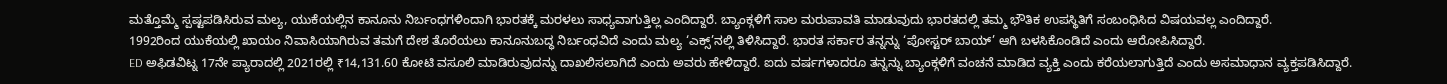ಮತ್ತೊಮ್ಮೆ ಸ್ಪಷ್ಟಪಡಿಸಿರುವ ಮಲ್ಯ, ಯುಕೆಯಲ್ಲಿನ ಕಾನೂನು ನಿರ್ಬಂಧಗಳಿಂದಾಗಿ ಭಾರತಕ್ಕೆ ಮರಳಲು ಸಾಧ್ಯವಾಗುತ್ತಿಲ್ಲ ಎಂದಿದ್ದಾರೆ. ಬ್ಯಾಂಕ್ಗಳಿಗೆ ಸಾಲ ಮರುಪಾವತಿ ಮಾಡುವುದು ಭಾರತದಲ್ಲಿ ತಮ್ಮ ಭೌತಿಕ ಉಪಸ್ಥಿತಿಗೆ ಸಂಬಂಧಿಸಿದ ವಿಷಯವಲ್ಲ ಎಂದಿದ್ದಾರೆ.
1992ರಿಂದ ಯುಕೆಯಲ್ಲಿ ಖಾಯಂ ನಿವಾಸಿಯಾಗಿರುವ ತಮಗೆ ದೇಶ ತೊರೆಯಲು ಕಾನೂನುಬದ್ಧ ನಿರ್ಬಂಧವಿದೆ ಎಂದು ಮಲ್ಯ ‘ಎಕ್ಸ್’ನಲ್ಲಿ ತಿಳಿಸಿದ್ದಾರೆ. ಭಾರತ ಸರ್ಕಾರ ತನ್ನನ್ನು ‘ಪೋಸ್ಟರ್ ಬಾಯ್’ ಆಗಿ ಬಳಸಿಕೊಂಡಿದೆ ಎಂದು ಆರೋಪಿಸಿದ್ದಾರೆ.
ED ಅಫಿಡವಿಟ್ನ 17ನೇ ಪ್ಯಾರಾದಲ್ಲಿ 2021ರಲ್ಲಿ ₹14,131.60 ಕೋಟಿ ವಸೂಲಿ ಮಾಡಿರುವುದನ್ನು ದಾಖಲಿಸಲಾಗಿದೆ ಎಂದು ಅವರು ಹೇಳಿದ್ದಾರೆ. ಐದು ವರ್ಷಗಳಾದರೂ ತನ್ನನ್ನು ಬ್ಯಾಂಕ್ಗಳಿಗೆ ವಂಚನೆ ಮಾಡಿದ ವ್ಯಕ್ತಿ ಎಂದು ಕರೆಯಲಾಗುತ್ತಿದೆ ಎಂದು ಅಸಮಾಧಾನ ವ್ಯಕ್ತಪಡಿಸಿದ್ದಾರೆ.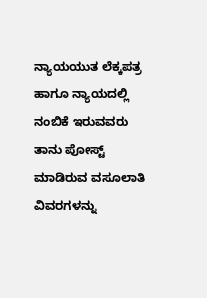ನ್ಯಾಯಯುತ ಲೆಕ್ಕಪತ್ರ ಹಾಗೂ ನ್ಯಾಯದಲ್ಲಿ ನಂಬಿಕೆ ಇರುವವರು ತಾನು ಪೋಸ್ಟ್ ಮಾಡಿರುವ ವಸೂಲಾತಿ ವಿವರಗಳನ್ನು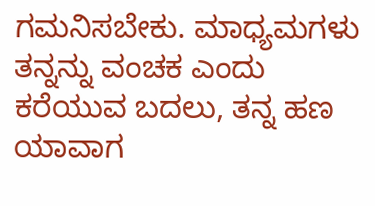ಗಮನಿಸಬೇಕು. ಮಾಧ್ಯಮಗಳು ತನ್ನನ್ನು ವಂಚಕ ಎಂದು ಕರೆಯುವ ಬದಲು, ತನ್ನ ಹಣ ಯಾವಾಗ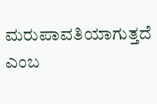ಮರುಪಾವತಿಯಾಗುತ್ತದೆ ಎಂಬ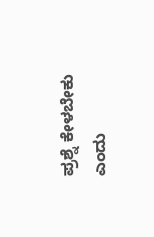ಪ್ರಶ್ನೆ ಕೇಳಬೇಕು ಎಂದು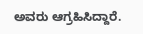ಅವರು ಆಗ್ರಹಿಸಿದ್ದಾರೆ.